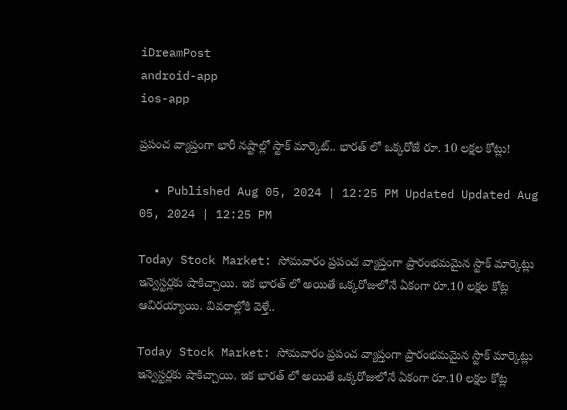iDreamPost
android-app
ios-app

ప్రపంచ వ్యాప్తంగా భారీ నష్టాల్లో స్టాక్ మార్కెట్.. భారత్ లో ఒక్కరోజే రూ. 10 లక్షల కోట్లు!

  • Published Aug 05, 2024 | 12:25 PM Updated Updated Aug 05, 2024 | 12:25 PM

Today Stock Market: సోమవారం ప్రపంచ వ్యాప్తంగా ప్రారంభమమైన స్టాక్ మార్కెట్లు ఇన్వెస్టర్లకు షాకిచ్చాయి. ఇక భారత్ లో అయితే ఒక్కరోజులోనే ఏకంగా రూ.10 లక్షల కోట్ల ఆవిరయ్యాయి. వివరాల్లోకి వెళ్తే..

Today Stock Market: సోమవారం ప్రపంచ వ్యాప్తంగా ప్రారంభమమైన స్టాక్ మార్కెట్లు ఇన్వెస్టర్లకు షాకిచ్చాయి. ఇక భారత్ లో అయితే ఒక్కరోజులోనే ఏకంగా రూ.10 లక్షల కోట్ల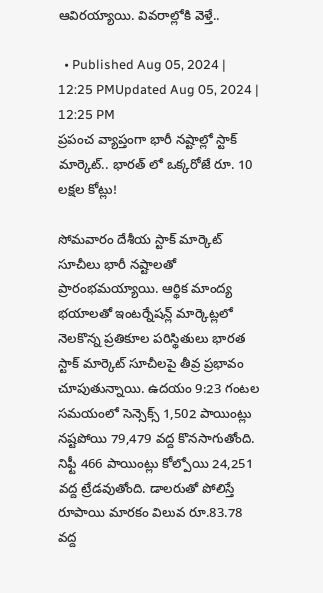ఆవిరయ్యాయి. వివరాల్లోకి వెళ్తే..

  • Published Aug 05, 2024 | 12:25 PMUpdated Aug 05, 2024 | 12:25 PM
ప్రపంచ వ్యాప్తంగా భారీ నష్టాల్లో స్టాక్ మార్కెట్.. భారత్ లో ఒక్కరోజే రూ. 10 లక్షల కోట్లు!

సోమవారం దేశీయ స్టాక్ మార్కెట్ సూచీలు భారీ నష్టాలతో ప్రారంభమయ్యాయి. ఆర్థిక మాంద్య భయాలతో ఇంటర్నేషన్ల్ మార్కెట్లలో నెలకొన్న ప్రతికూల పరిస్థితులు భారత స్టాక్ మార్కెట్ సూచీలపై తీవ్ర ప్రభావం చూపుతున్నాయి. ఉదయం 9:23 గంటల సమయంలో సెన్సెక్స్‌ 1,502 పాయింట్లు నష్టపోయి 79,479 వద్ద కొనసాగుతోంది. నిఫ్టీ 466 పాయింట్లు కోల్పోయి 24,251 వద్ద ట్రేడవుతోంది. డాలరుతో పోలిస్తే రూపాయి మారకం విలువ రూ.83.78 వద్ద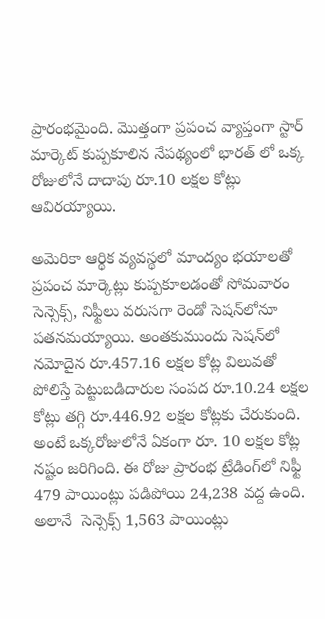ప్రారంభమైంది. మొత్తంగా ప్రపంచ వ్యాప్తంగా స్టార్ మార్కెట్ కుప్పకూలిన నేపథ్యంలో భారత్ లో ఒక్క రోజులోనే దాదాపు రూ.10 లక్షల కోట్లు ఆవిరయ్యాయి.

అమెరికా ఆర్థిక వ్యవస్థలో మాంద్యం భయాలతో ప్రపంచ మార్కెట్లు కుప్పకూలడంతో సోమవారం సెన్సెక్స్, నిఫ్టీలు వరుసగా రెండో సెషన్‌లోనూ పతనమయ్యాయి. అంతకుముందు సెషన్‌లో నమోదైన రూ.457.16 లక్షల కోట్ల విలువతో పోలిస్తే పెట్టుబడిదారుల సంపద రూ.10.24 లక్షల కోట్లు తగ్గి రూ.446.92 లక్షల కోట్లకు చేరుకుంది.  అంటే ఒక్కరోజులోనే ఏకంగా రూ. 10 లక్షల కోట్ల నష్టం జరిగింది. ఈ రోజు ప్రారంభ ట్రేడింగ్‌లో నిఫ్టీ 479 పాయింట్లు పడిపోయి 24,238 వద్ద ఉంది. అలానే  సెన్సెక్స్ 1,563 పాయింట్లు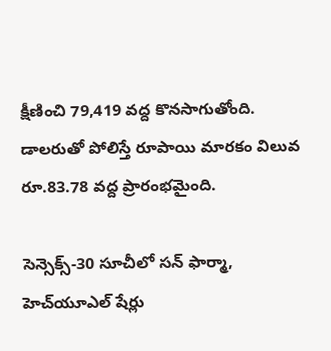క్షీణించి 79,419 వద్ద కొనసాగుతోంది. డాలరుతో పోలిస్తే రూపాయి మారకం విలువ రూ.83.78 వద్ద ప్రారంభమైంది.

సెన్సెక్స్‌-30 సూచీలో సన్‌ ఫార్మా, హెచ్‌యూఎల్‌ షేర్లు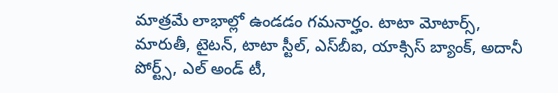మాత్రమే లాభాల్లో ఉండడం గమనార్హం. టాటా మోటార్స్‌, మారుతీ, టైటన్‌, టాటా స్టీల్‌, ఎస్‌బీఐ, యాక్సిస్‌ బ్యాంక్‌, అదానీ పోర్ట్స్‌, ఎల్‌ అండ్‌ టీ,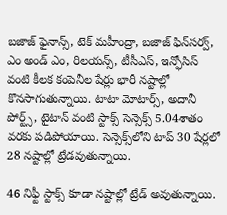బజాజ్‌ ఫైనాన్స్‌, టెక్‌ మహీంద్రా, బజాజ్‌ ఫిన్‌సర్వ్, ఎం అండ్‌ ఎం, రిలయన్స్‌, టీసీఎస్‌, ఇన్ఫోసిస్‌ వంటి కీలక కంపెనీల షేర్లు భారీ నష్టాల్లో కొనసాగుతున్నాయి. టాటా మోటార్స్, అదానీ పోర్ట్స్, టైటాన్ వంటి స్టాక్స్ సెన్సెక్స్ 5.04శాతం వరకు పడిపోయాయి. సెన్సెక్స్‌లోని టాప్ 30 షేర్లలో 28 నష్టాల్లో ట్రేడవుతున్నాయి.

46 నిఫ్టీ స్టాక్స్ కూడా నష్టాల్లో ట్రేడ్ అవుతున్నాయి.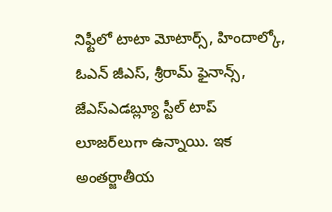నిఫ్టీలో టాటా మోటార్స్, హిందాల్కో, ఓఎన్ జీఎస్, శ్రీరామ్ ఫైనాన్స్, జేఎస్ఎడబ్ల్యూ స్టీల్ టాప్ లూజర్‌లుగా ఉన్నాయి. ఇక అంతర్జాతీయ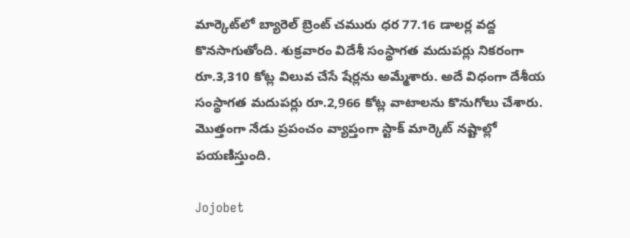మార్కెట్‌లో బ్యారెల్‌ బ్రెంట్‌ చమురు ధర 77.16 డాలర్ల వద్ద కొనసాగుతోంది. శుక్రవారం విదేశీ సంస్థాగత మదుపర్లు నికరంగా రూ.3,310 కోట్ల విలువ చేసే షేర్లను అమ్మేశారు. అదే విధంగా దేశీయ సంస్థాగత మదుపర్లు రూ.2,966 కోట్ల వాటాలను కొనుగోలు చేశారు. మొత్తంగా నేడు ప్రపంచం వ్యాప్తంగా స్టాక్ మార్కెట్ నష్టాల్లో పయణిస్తుంది.

Jojobet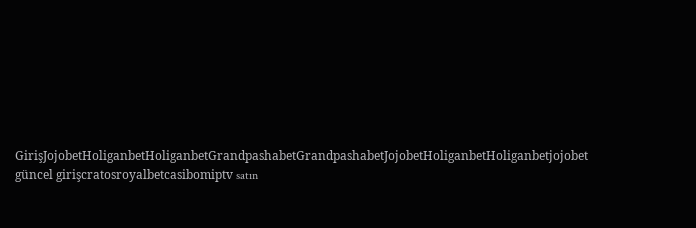GirişJojobetHoliganbetHoliganbetGrandpashabetGrandpashabetJojobetHoliganbetHoliganbetjojobet güncel girişcratosroyalbetcasibomiptv satın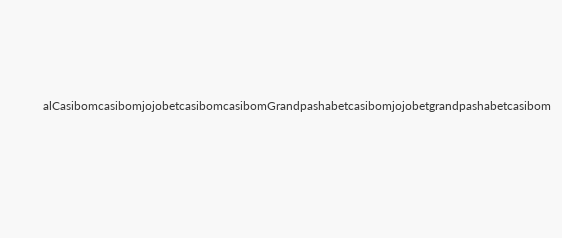alCasibomcasibomjojobetcasibomcasibomGrandpashabetcasibomjojobetgrandpashabetcasibom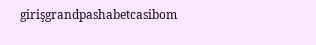girişgrandpashabetcasibom